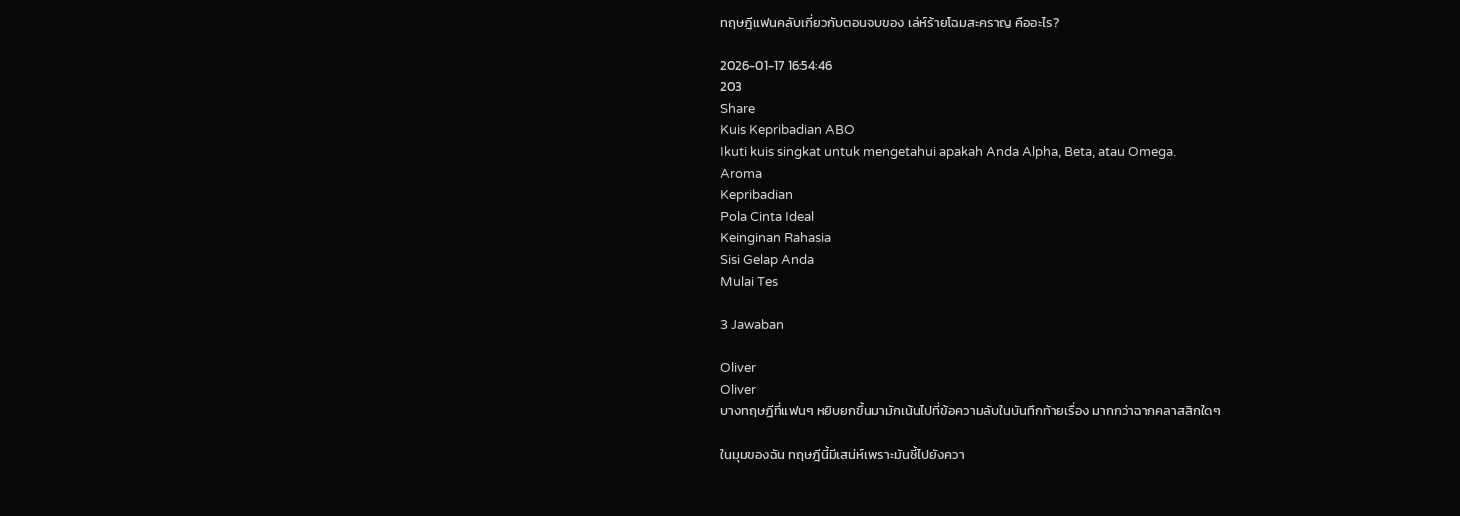ทฤษฎีแฟนคลับเกี่ยวกับตอนจบของ เล่ห์ร้ายโฉมสะคราญ คืออะไร?

2026-01-17 16:54:46
203
Share
Kuis Kepribadian ABO
Ikuti kuis singkat untuk mengetahui apakah Anda Alpha, Beta, atau Omega.
Aroma
Kepribadian
Pola Cinta Ideal
Keinginan Rahasia
Sisi Gelap Anda
Mulai Tes

3 Jawaban

Oliver
Oliver
บางทฤษฎีที่แฟนๆ หยิบยกขึ้นมามักเน้นไปที่ข้อความลับในบันทึกท้ายเรื่อง มากกว่าฉากคลาสสิกใดๆ

ในมุมของฉัน ทฤษฎีนี้มีเสน่ห์เพราะมันชี้ไปยังควา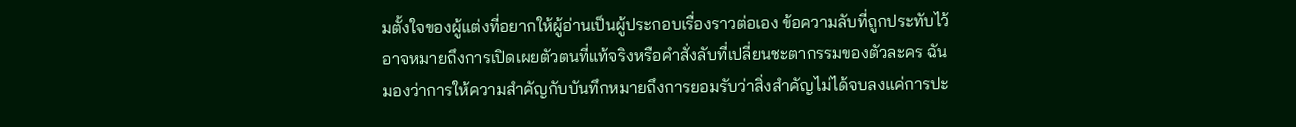มตั้งใจของผู้แต่งที่อยากให้ผู้อ่านเป็นผู้ประกอบเรื่องราวต่อเอง ข้อความลับที่ถูกประทับไว้อาจหมายถึงการเปิดเผยตัวตนที่แท้จริงหรือคำสั่งลับที่เปลี่ยนชะตากรรมของตัวละคร ฉันมองว่าการให้ความสำคัญกับบันทึกหมายถึงการยอมรับว่าสิ่งสำคัญไม่ได้จบลงแค่การปะ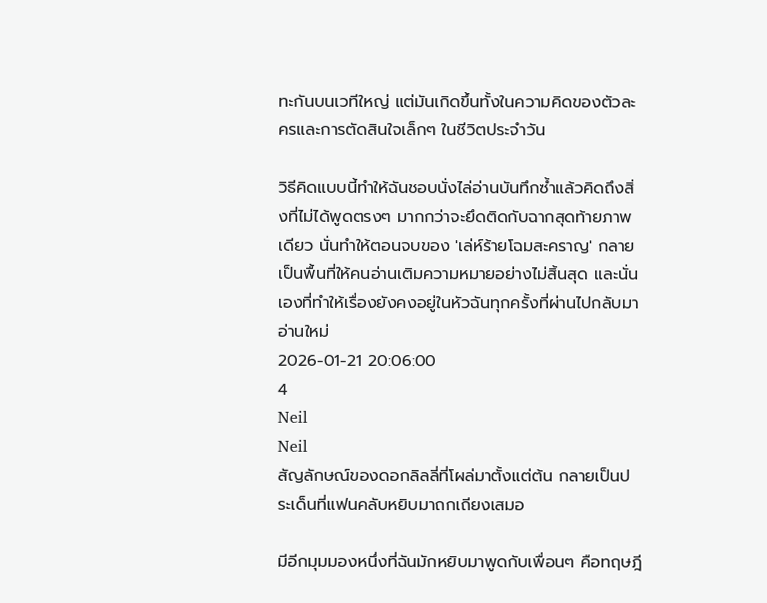ทะกันบนเวทีใหญ่ แต่มันเกิดขึ้นทั้งในความคิดของตัวละครและการตัดสินใจเล็กๆ ในชีวิตประจำวัน

วิธีคิดแบบนี้ทำให้ฉันชอบนั่งไล่อ่านบันทึกซ้ำแล้วคิดถึงสิ่งที่ไม่ได้พูดตรงๆ มากกว่าจะยึดติดกับฉากสุดท้ายภาพเดียว นั่นทำให้ตอนจบของ 'เล่ห์ร้ายโฉมสะคราญ' กลายเป็นพื้นที่ให้คนอ่านเติมความหมายอย่างไม่สิ้นสุด และนั่นเองที่ทำให้เรื่องยังคงอยู่ในหัวฉันทุกครั้งที่ผ่านไปกลับมาอ่านใหม่
2026-01-21 20:06:00
4
Neil
Neil
สัญลักษณ์ของดอกลิลลี่ที่โผล่มาตั้งแต่ต้น กลายเป็นประเด็นที่แฟนคลับหยิบมาถกเถียงเสมอ

มีอีกมุมมองหนึ่งที่ฉันมักหยิบมาพูดกับเพื่อนๆ คือทฤษฎี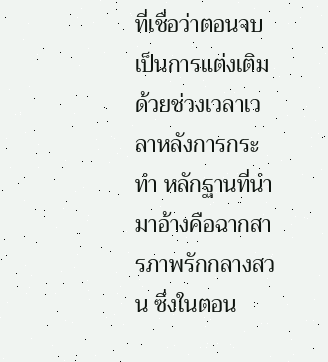ที่เชื่อว่าตอนจบเป็นการแต่งเติมด้วยช่วงเวลาเวลาหลังการกระทำ หลักฐานที่นำมาอ้างคือฉากสารภาพรักกลางสวน ซึ่งในตอน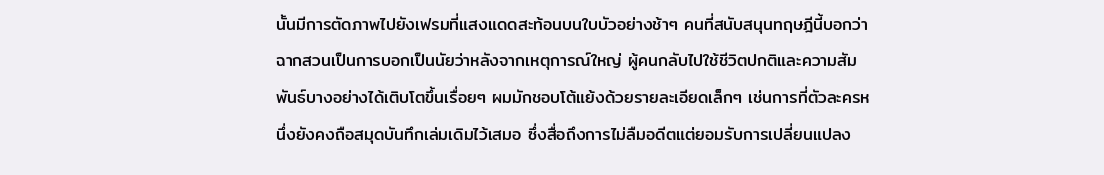นั้นมีการตัดภาพไปยังเฟรมที่แสงแดดสะท้อนบนใบบัวอย่างช้าๆ คนที่สนับสนุนทฤษฎีนี้บอกว่าฉากสวนเป็นการบอกเป็นนัยว่าหลังจากเหตุการณ์ใหญ่ ผู้คนกลับไปใช้ชีวิตปกติและความสัมพันธ์บางอย่างได้เติบโตขึ้นเรื่อยๆ ผมมักชอบโต้แย้งด้วยรายละเอียดเล็กๆ เช่นการที่ตัวละครหนึ่งยังคงถือสมุดบันทึกเล่มเดิมไว้เสมอ ซึ่งสื่อถึงการไม่ลืมอดีตแต่ยอมรับการเปลี่ยนแปลง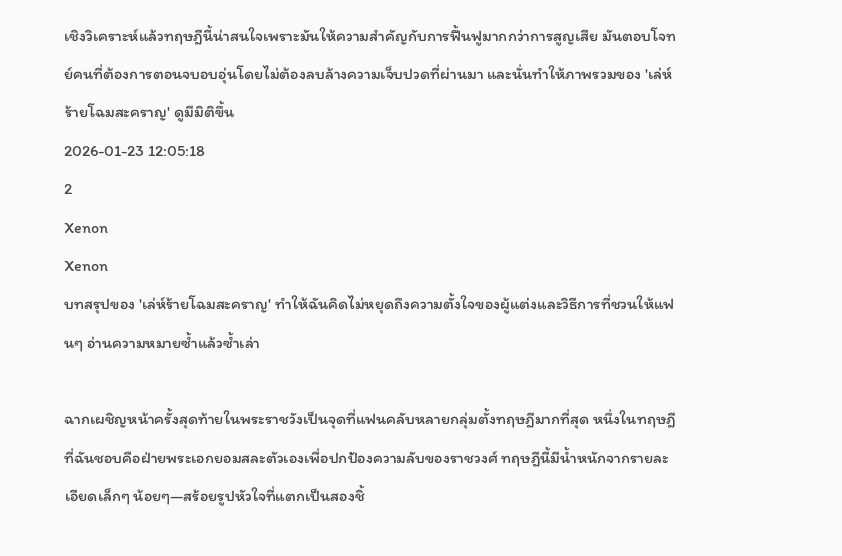เชิงวิเคราะห์แล้วทฤษฎีนี้น่าสนใจเพราะมันให้ความสำคัญกับการฟื้นฟูมากกว่าการสูญเสีย มันตอบโจทย์คนที่ต้องการตอนจบอบอุ่นโดยไม่ต้องลบล้างความเจ็บปวดที่ผ่านมา และนั่นทำให้ภาพรวมของ 'เล่ห์ร้ายโฉมสะคราญ' ดูมีมิติขึ้น
2026-01-23 12:05:18
2
Xenon
Xenon
บทสรุปของ 'เล่ห์ร้ายโฉมสะคราญ' ทำให้ฉันคิดไม่หยุดถึงความตั้งใจของผู้แต่งและวิธีการที่ชวนให้แฟนๆ อ่านความหมายซ้ำแล้วซ้ำเล่า

ฉากเผชิญหน้าครั้งสุดท้ายในพระราชวังเป็นจุดที่แฟนคลับหลายกลุ่มตั้งทฤษฎีมากที่สุด หนึ่งในทฤษฎีที่ฉันชอบคือฝ่ายพระเอกยอมสละตัวเองเพื่อปกป้องความลับของราชวงศ์ ทฤษฎีนี้มีน้ำหนักจากรายละเอียดเล็กๆ น้อยๆ—สร้อยรูปหัวใจที่แตกเป็นสองชิ้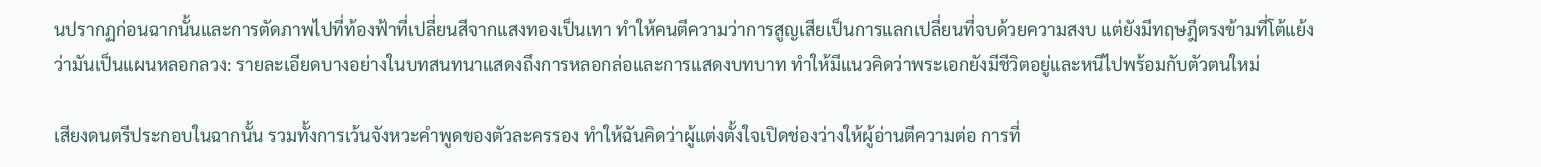นปรากฏก่อนฉากนั้นและการตัดภาพไปที่ท้องฟ้าที่เปลี่ยนสีจากแสงทองเป็นเทา ทำให้คนตีความว่าการสูญเสียเป็นการแลกเปลี่ยนที่จบด้วยความสงบ แต่ยังมีทฤษฎีตรงข้ามที่โต้แย้งว่ามันเป็นแผนหลอกลวง: รายละเอียดบางอย่างในบทสนทนาแสดงถึงการหลอกล่อและการแสดงบทบาท ทำให้มีแนวคิดว่าพระเอกยังมีชีวิตอยู่และหนีไปพร้อมกับตัวตนใหม่

เสียงดนตรีประกอบในฉากนั้น รวมทั้งการเว้นจังหวะคำพูดของตัวละครรอง ทำให้ฉันคิดว่าผู้แต่งตั้งใจเปิดช่องว่างให้ผู้อ่านตีความต่อ การที่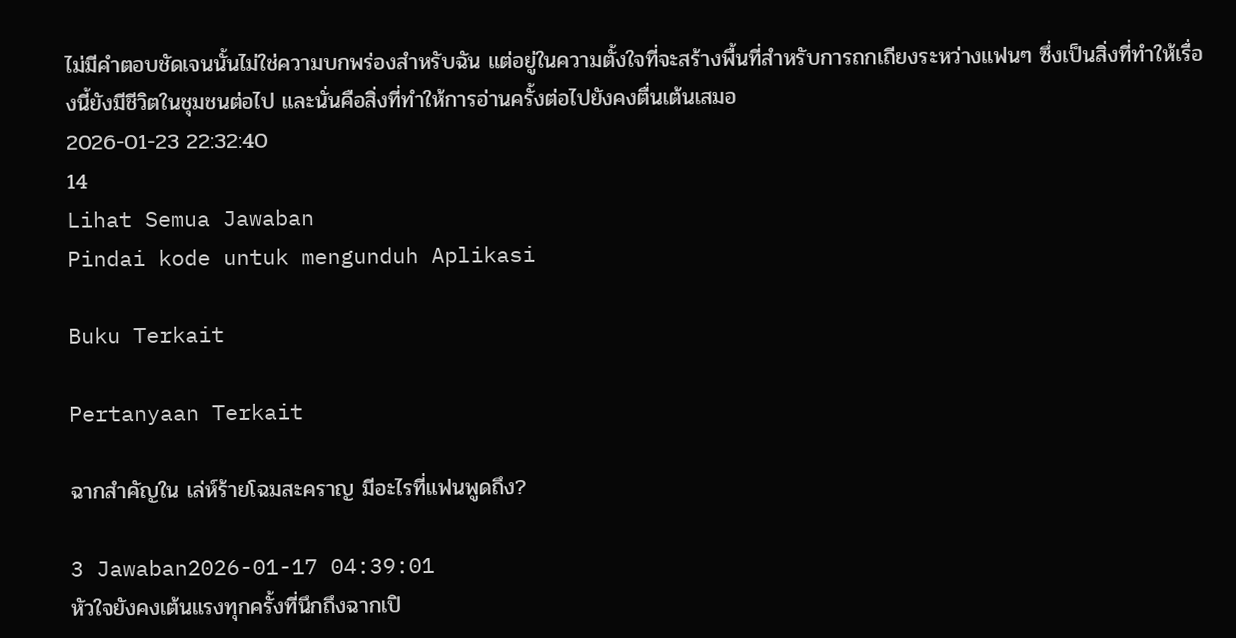ไม่มีคำตอบชัดเจนนั้นไม่ใช่ความบกพร่องสำหรับฉัน แต่อยู่ในความตั้งใจที่จะสร้างพื้นที่สำหรับการถกเถียงระหว่างแฟนๆ ซึ่งเป็นสิ่งที่ทำให้เรื่องนี้ยังมีชีวิตในชุมชนต่อไป และนั่นคือสิ่งที่ทำให้การอ่านครั้งต่อไปยังคงตื่นเต้นเสมอ
2026-01-23 22:32:40
14
Lihat Semua Jawaban
Pindai kode untuk mengunduh Aplikasi

Buku Terkait

Pertanyaan Terkait

ฉากสำคัญใน เล่ห์ร้ายโฉมสะคราญ มีอะไรที่แฟนพูดถึง?

3 Jawaban2026-01-17 04:39:01
หัวใจยังคงเต้นแรงทุกครั้งที่นึกถึงฉากเปิ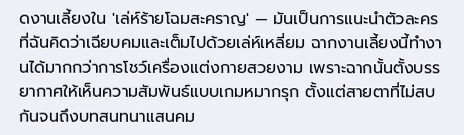ดงานเลี้ยงใน 'เล่ห์ร้ายโฉมสะคราญ' — มันเป็นการแนะนำตัวละครที่ฉันคิดว่าเฉียบคมและเต็มไปด้วยเล่ห์เหลี่ยม ฉากงานเลี้ยงนี้ทำงานได้มากกว่าการโชว์เครื่องแต่งกายสวยงาม เพราะฉากนั้นตั้งบรรยากาศให้เห็นความสัมพันธ์แบบเกมหมากรุก ตั้งแต่สายตาที่ไม่สบกันจนถึงบทสนทนาแสนคม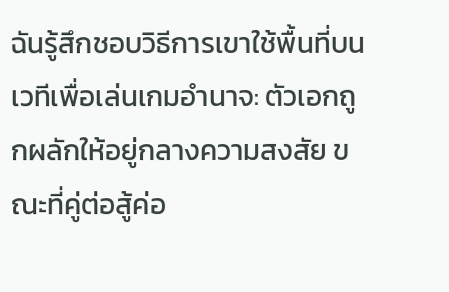ฉันรู้สึกชอบวิธีการเขาใช้พื้นที่บนเวทีเพื่อเล่นเกมอำนาจ: ตัวเอกถูกผลักให้อยู่กลางความสงสัย ขณะที่คู่ต่อสู้ค่อ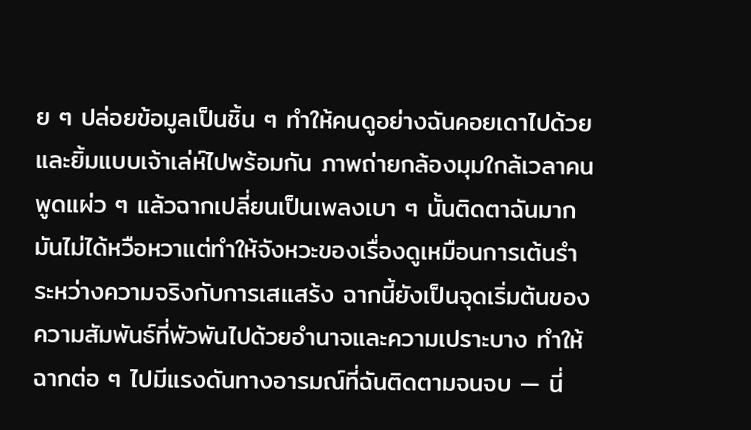ย ๆ ปล่อยข้อมูลเป็นชิ้น ๆ ทำให้คนดูอย่างฉันคอยเดาไปด้วยและยิ้มแบบเจ้าเล่ห์ไปพร้อมกัน ภาพถ่ายกล้องมุมใกล้เวลาคนพูดแผ่ว ๆ แล้วฉากเปลี่ยนเป็นเพลงเบา ๆ นั้นติดตาฉันมาก มันไม่ได้หวือหวาแต่ทำให้จังหวะของเรื่องดูเหมือนการเต้นรำระหว่างความจริงกับการเสแสร้ง ฉากนี้ยังเป็นจุดเริ่มต้นของความสัมพันธ์ที่พัวพันไปด้วยอำนาจและความเปราะบาง ทำให้ฉากต่อ ๆ ไปมีแรงดันทางอารมณ์ที่ฉันติดตามจนจบ — นี่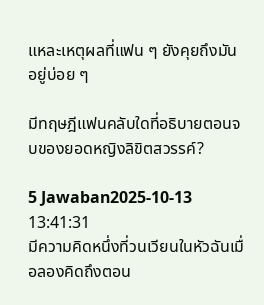แหละเหตุผลที่แฟน ๆ ยังคุยถึงมันอยู่บ่อย ๆ

มีทฤษฎีแฟนคลับใดที่อธิบายตอนจบของยอดหญิงลิขิตสวรรค์?

5 Jawaban2025-10-13 13:41:31
มีความคิดหนึ่งที่วนเวียนในหัวฉันเมื่อลองคิดถึงตอน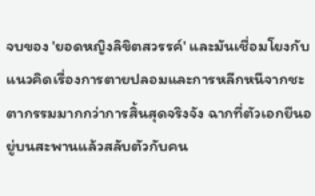จบของ 'ยอดหญิงลิขิตสวรรค์' และมันเชื่อมโยงกับแนวคิดเรื่องการตายปลอมและการหลีกหนีจากชะตากรรมมากกว่าการสิ้นสุดจริงจัง ฉากที่ตัวเอกยืนอยู่บนสะพานแล้วสลับตัวกับคน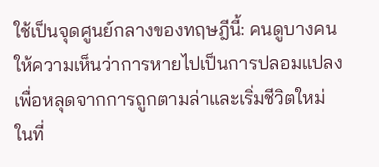ใช้เป็นจุดศูนย์กลางของทฤษฎีนี้: คนดูบางคนให้ความเห็นว่าการหายไปเป็นการปลอมแปลงเพื่อหลุดจากการถูกตามล่าและเริ่มชีวิตใหม่ในที่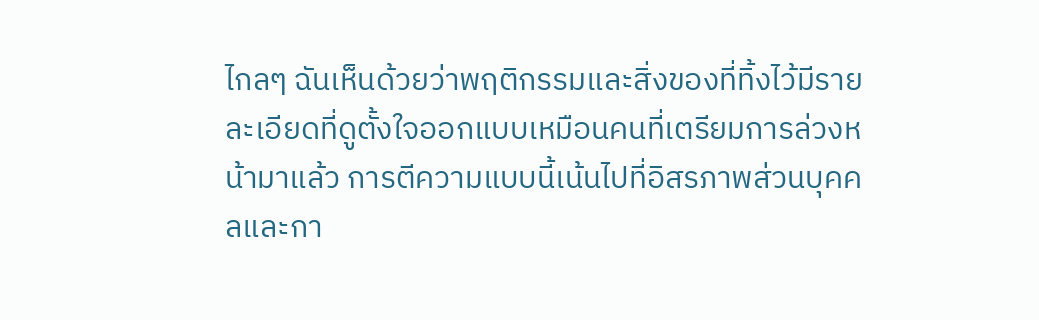ไกลๆ ฉันเห็นด้วยว่าพฤติกรรมและสิ่งของที่ทิ้งไว้มีรายละเอียดที่ดูตั้งใจออกแบบเหมือนคนที่เตรียมการล่วงหน้ามาแล้ว การตีความแบบนี้เน้นไปที่อิสรภาพส่วนบุคคลและกา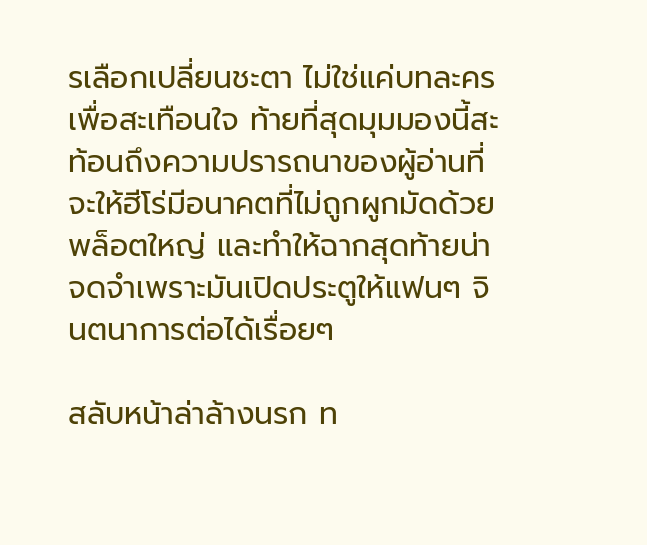รเลือกเปลี่ยนชะตา ไม่ใช่แค่บทละครเพื่อสะเทือนใจ ท้ายที่สุดมุมมองนี้สะท้อนถึงความปรารถนาของผู้อ่านที่จะให้ฮีโร่มีอนาคตที่ไม่ถูกผูกมัดด้วยพล็อตใหญ่ และทำให้ฉากสุดท้ายน่าจดจำเพราะมันเปิดประตูให้แฟนๆ จินตนาการต่อได้เรื่อยๆ

สลับหน้าล่าล้างนรก ท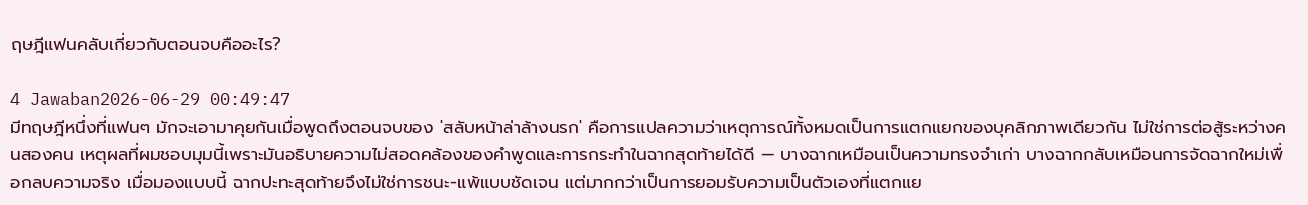ฤษฎีแฟนคลับเกี่ยวกับตอนจบคืออะไร?

4 Jawaban2026-06-29 00:49:47
มีทฤษฎีหนึ่งที่แฟนๆ มักจะเอามาคุยกันเมื่อพูดถึงตอนจบของ 'สลับหน้าล่าล้างนรก' คือการแปลความว่าเหตุการณ์ทั้งหมดเป็นการแตกแยกของบุคลิกภาพเดียวกัน ไม่ใช่การต่อสู้ระหว่างคนสองคน เหตุผลที่ผมชอบมุมนี้เพราะมันอธิบายความไม่สอดคล้องของคำพูดและการกระทำในฉากสุดท้ายได้ดี — บางฉากเหมือนเป็นความทรงจำเก่า บางฉากกลับเหมือนการจัดฉากใหม่เพื่อกลบความจริง เมื่อมองแบบนี้ ฉากปะทะสุดท้ายจึงไม่ใช่การชนะ-แพ้แบบชัดเจน แต่มากกว่าเป็นการยอมรับความเป็นตัวเองที่แตกแย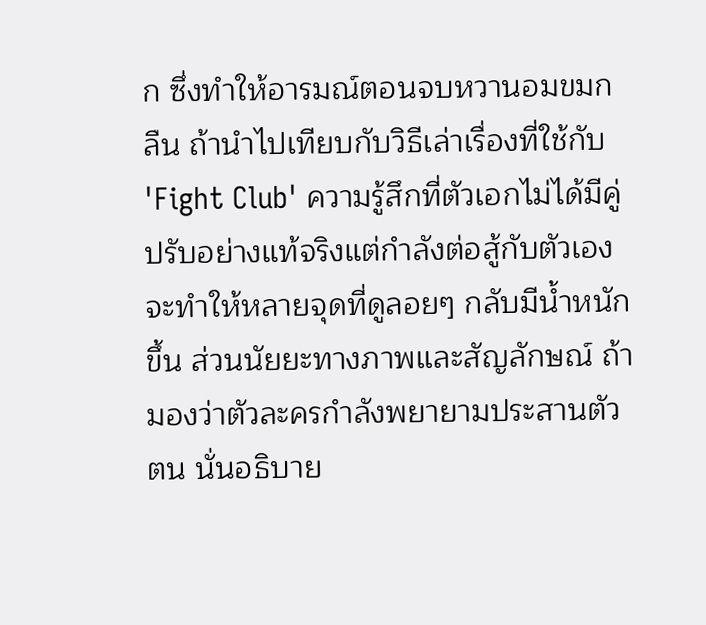ก ซึ่งทำให้อารมณ์ตอนจบหวานอมขมกลืน ถ้านำไปเทียบกับวิธีเล่าเรื่องที่ใช้กับ 'Fight Club' ความรู้สึกที่ตัวเอกไม่ได้มีคู่ปรับอย่างแท้จริงแต่กำลังต่อสู้กับตัวเอง จะทำให้หลายจุดที่ดูลอยๆ กลับมีน้ำหนักขึ้น ส่วนนัยยะทางภาพและสัญลักษณ์ ถ้ามองว่าตัวละครกำลังพยายามประสานตัวตน นั่นอธิบาย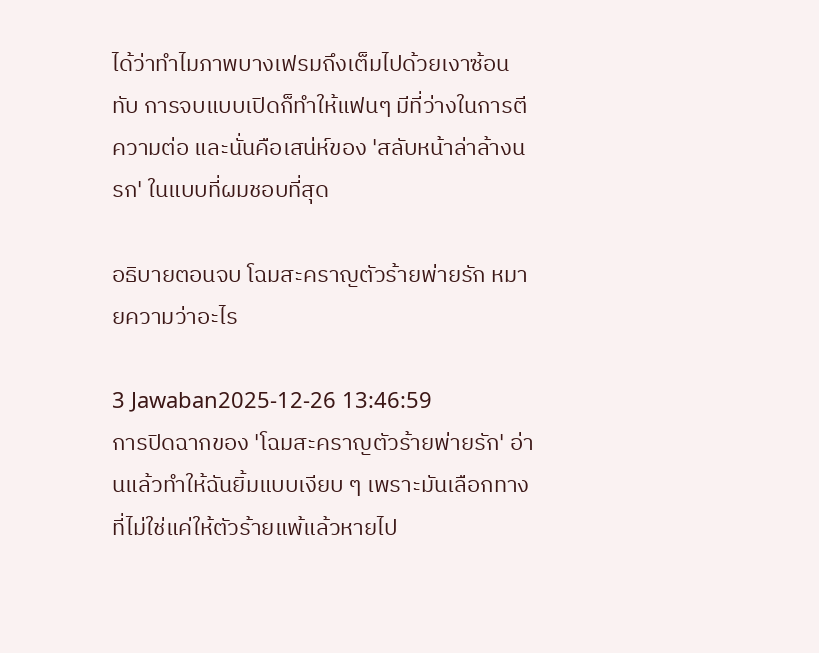ได้ว่าทำไมภาพบางเฟรมถึงเต็มไปด้วยเงาซ้อนทับ การจบแบบเปิดก็ทำให้แฟนๆ มีที่ว่างในการตีความต่อ และนั่นคือเสน่ห์ของ 'สลับหน้าล่าล้างนรก' ในแบบที่ผมชอบที่สุด

อธิบายตอนจบ โฉมสะคราญตัวร้ายพ่ายรัก หมายความว่าอะไร

3 Jawaban2025-12-26 13:46:59
การปิดฉากของ 'โฉมสะคราญตัวร้ายพ่ายรัก' อ่านแล้วทำให้ฉันยิ้มแบบเงียบ ๆ เพราะมันเลือกทางที่ไม่ใช่แค่ให้ตัวร้ายแพ้แล้วหายไป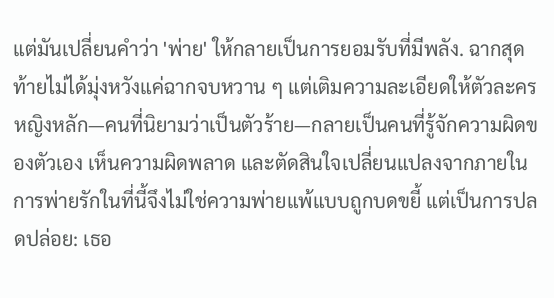แต่มันเปลี่ยนคำว่า 'พ่าย' ให้กลายเป็นการยอมรับที่มีพลัง. ฉากสุดท้ายไม่ได้มุ่งหวังแค่ฉากจบหวาน ๆ แต่เติมความละเอียดให้ตัวละครหญิงหลัก—คนที่นิยามว่าเป็นตัวร้าย—กลายเป็นคนที่รู้จักความผิดของตัวเอง เห็นความผิดพลาด และตัดสินใจเปลี่ยนแปลงจากภายใน การพ่ายรักในที่นี้จึงไม่ใช่ความพ่ายแพ้แบบถูกบดขยี้ แต่เป็นการปลดปล่อย: เธอ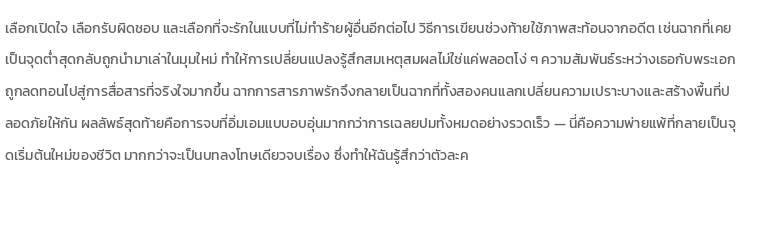เลือกเปิดใจ เลือกรับผิดชอบ และเลือกที่จะรักในแบบที่ไม่ทำร้ายผู้อื่นอีกต่อไป วิธีการเขียนช่วงท้ายใช้ภาพสะท้อนจากอดีต เช่นฉากที่เคยเป็นจุดต่ำสุดกลับถูกนำมาเล่าในมุมใหม่ ทำให้การเปลี่ยนแปลงรู้สึกสมเหตุสมผลไม่ใช่แค่พลอตโง่ ๆ ความสัมพันธ์ระหว่างเธอกับพระเอกถูกลดทอนไปสู่การสื่อสารที่จริงใจมากขึ้น ฉากการสารภาพรักจึงกลายเป็นฉากที่ทั้งสองคนแลกเปลี่ยนความเปราะบางและสร้างพื้นที่ปลอดภัยให้กัน ผลลัพธ์สุดท้ายคือการจบที่อิ่มเอมแบบอบอุ่นมากกว่าการเฉลยปมทั้งหมดอย่างรวดเร็ว — นี่คือความพ่ายแพ้ที่กลายเป็นจุดเริ่มต้นใหม่ของชีวิต มากกว่าจะเป็นบทลงโทษเดียวจบเรื่อง ซึ่งทำให้ฉันรู้สึกว่าตัวละค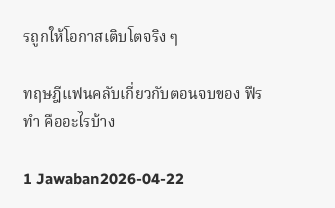รถูกให้โอกาสเติบโตจริง ๆ

ทฤษฎีแฟนคลับเกี่ยวกับตอนจบของ ฟืรทำ คืออะไรบ้าง

1 Jawaban2026-04-22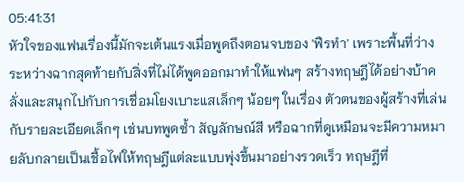05:41:31
หัวใจของแฟนเรื่องนี้มักจะเต้นแรงเมื่อพูดถึงตอนจบของ 'ฟืรทำ' เพราะพื้นที่ว่างระหว่างฉากสุดท้ายกับสิ่งที่ไม่ได้พูดออกมาทำให้แฟนๆ สร้างทฤษฎีได้อย่างบ้าคลั่งและสนุกไปกับการเชื่อมโยงเบาะแสเล็กๆ น้อยๆ ในเรื่อง ตัวตนของผู้สร้างที่เล่นกับรายละเอียดเล็กๆ เช่นบทพูดซ้ำ สัญลักษณ์สี หรือฉากที่ดูเหมือนจะมีความหมายลับกลายเป็นเชื้อไฟให้ทฤษฎีแต่ละแบบพุ่งขึ้นมาอย่างรวดเร็ว ทฤษฎีที่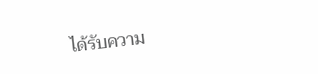ได้รับความ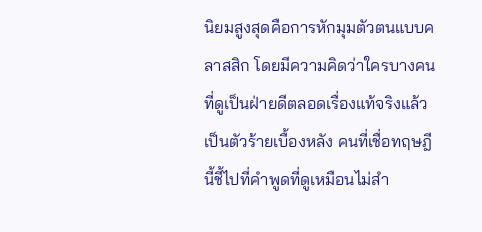นิยมสูงสุดคือการหักมุมตัวตนแบบคลาสสิก โดยมีความคิดว่าใครบางคนที่ดูเป็นฝ่ายดีตลอดเรื่องแท้จริงแล้วเป็นตัวร้ายเบื้องหลัง คนที่เชื่อทฤษฎีนี้ชี้ไปที่คำพูดที่ดูเหมือนไม่สำ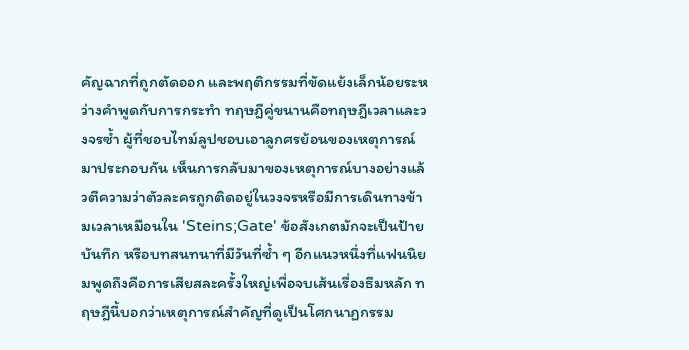คัญฉากที่ถูกตัดออก และพฤติกรรมที่ขัดแย้งเล็กน้อยระหว่างคำพูดกับการกระทำ ทฤษฎีคู่ขนานคือทฤษฎีเวลาและวงจรซ้ำ ผู้ที่ชอบไทม์ลูปชอบเอาลูกศรย้อนของเหตุการณ์มาประกอบกัน เห็นการกลับมาของเหตุการณ์บางอย่างแล้วตีความว่าตัวละครถูกติดอยู่ในวงจรหรือมีการเดินทางข้ามเวลาเหมือนใน 'Steins;Gate' ข้อสังเกตมักจะเป็นป้าย บันทึก หรือบทสนทนาที่มีวันที่ซ้ำ ๆ อีกแนวหนึ่งที่แฟนนิยมพูดถึงคือการเสียสละครั้งใหญ่เพื่อจบเส้นเรื่องธีมหลัก ทฤษฎีนี้บอกว่าเหตุการณ์สำคัญที่ดูเป็นโศกนาฏกรรม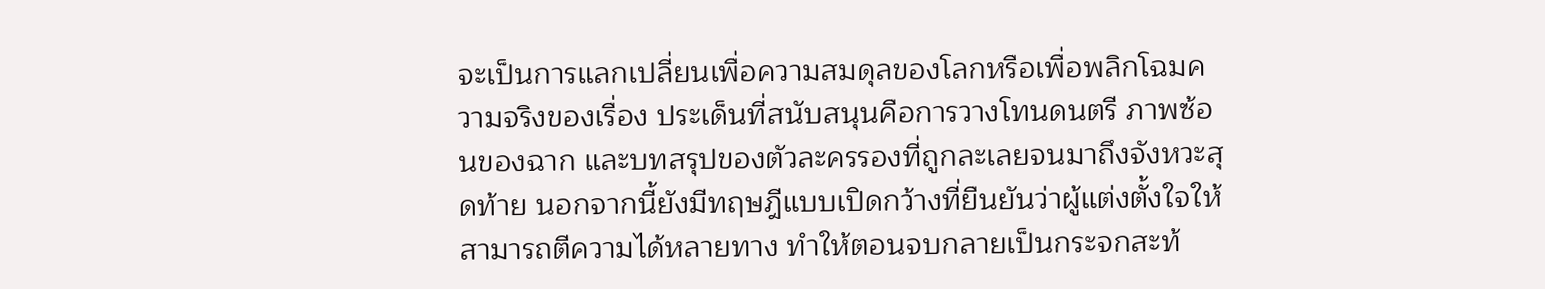จะเป็นการแลกเปลี่ยนเพื่อความสมดุลของโลกหรือเพื่อพลิกโฉมความจริงของเรื่อง ประเด็นที่สนับสนุนคือการวางโทนดนตรี ภาพซ้อนของฉาก และบทสรุปของตัวละครรองที่ถูกละเลยจนมาถึงจังหวะสุดท้าย นอกจากนี้ยังมีทฤษฎีแบบเปิดกว้างที่ยืนยันว่าผู้แต่งตั้งใจให้สามารถตีความได้หลายทาง ทำให้ตอนจบกลายเป็นกระจกสะท้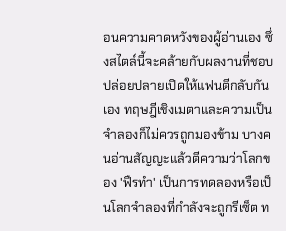อนความคาดหวังของผู้อ่านเอง ซึ่งสไตล์นี้จะคล้ายกับผลงานที่ชอบปล่อยปลายเปิดให้แฟนตีกลับกันเอง ทฤษฎีเชิงเมตาและความเป็นจำลองก็ไม่ควรถูกมองข้าม บางคนอ่านสัญญะแล้วตีความว่าโลกของ 'ฟืรทำ' เป็นการทดลองหรือเป็นโลกจำลองที่กำลังจะถูกรีเซ็ต ท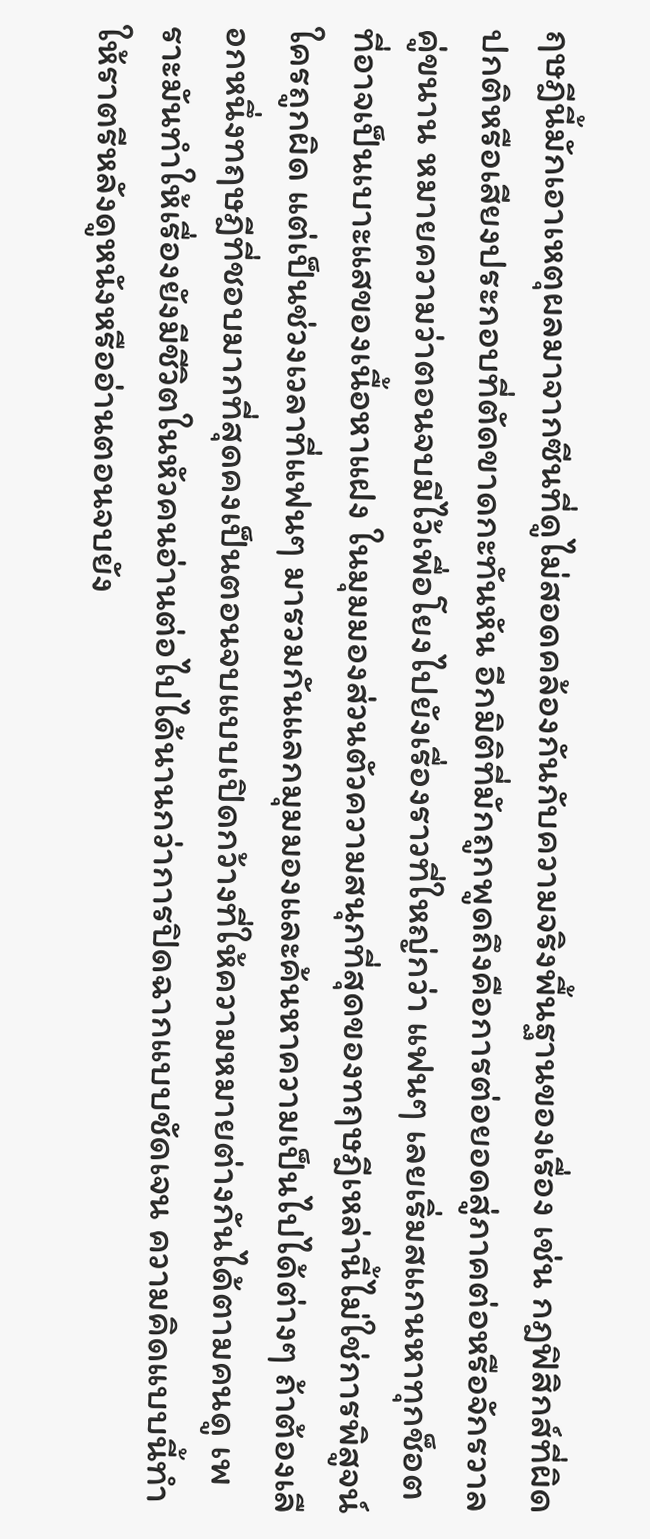ฤษฎีนี้มักเอาเหตุผลมาจากซีนที่ดูไม่สอดคล้องกันกับความจริงพื้นฐานของเรื่อง เช่น กฎฟิสิกส์ที่ผิดปกติหรือเสียงประกอบที่ตัดขาดกะทันหัน อีกมิติที่มักถูกพูดถึงคือการต่อยอดสู่ภาคต่อหรือจักรวาลคู่ขนาน หมายความว่าตอนจบมีไว้เพื่อโยงไปยังเรื่องราวที่ใหญ่กว่า แฟนๆ เลยเริ่มสแกนหาทุกช็อตที่อาจเป็นเบาะแสของเนื้อหาแฝง ในมุมมองส่วนตัวความสนุกที่สุดของทฤษฎีเหล่านี้ไม่ใช่การพิสูจน์ใครถูกผิด แต่เป็นช่วงเวลาที่แฟนๆ มารวมกันแลกมุมมองและค้นหาความเป็นไปได้ต่างๆ ถ้าต้องเลือกหนึ่งทฤษฎีที่ชอบมากที่สุดคงเป็นตอนจบแบบเปิดกว้างที่ให้ความหมายต่างกันได้ตามคนดู เพราะมันทำให้เรื่องยังมีชีวิตในหัวคนอ่านต่อไปได้นานกว่าการปิดฉากแบบชัดเจน ความคิดแบบนี้ทำให้ราตรีหลังดูหนังหรืออ่านตอนจบยัง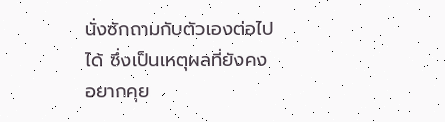นั่งซักถามกับตัวเองต่อไปได้ ซึ่งเป็นเหตุผลที่ยังคงอยากคุย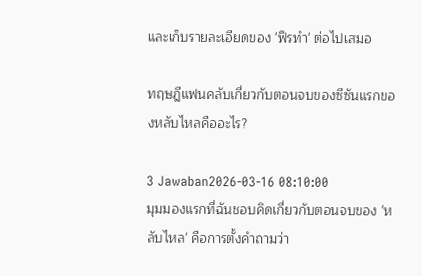และเก็บรายละเอียดของ 'ฟืรทำ' ต่อไปเสมอ

ทฤษฎีแฟนคลับเกี่ยวกับตอนจบของซีซันแรกของหลับไหลคืออะไร?

3 Jawaban2026-03-16 08:10:00
มุมมองแรกที่ฉันชอบคิดเกี่ยวกับตอนจบของ 'หลับไหล' คือการตั้งคำถามว่า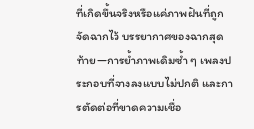ที่เกิดขึ้นจริงหรือแค่ภาพฝันที่ถูกจัดฉากไว้ บรรยากาศของฉากสุดท้าย—การย้ำภาพเดิมซ้ำ ๆ เพลงประกอบที่จางลงแบบไม่ปกติ และการตัดต่อที่ขาดความเชื่อ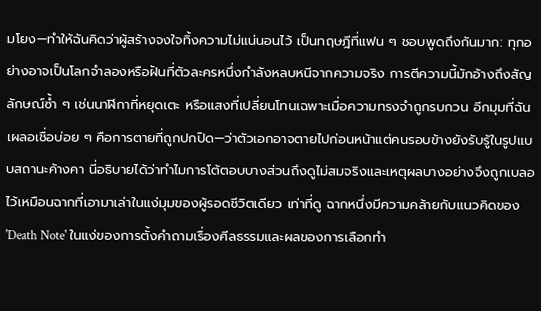มโยง—ทำให้ฉันคิดว่าผู้สร้างจงใจทิ้งความไม่แน่นอนไว้ เป็นทฤษฎีที่แฟน ๆ ชอบพูดถึงกันมาก: ทุกอย่างอาจเป็นโลกจำลองหรือฝันที่ตัวละครหนึ่งกำลังหลบหนีจากความจริง การตีความนี้มักอ้างถึงสัญลักษณ์ซ้ำ ๆ เช่นนาฬิกาที่หยุดเตะ หรือแสงที่เปลี่ยนโทนเฉพาะเมื่อความทรงจำถูกรบกวน อีกมุมที่ฉันเผลอเชื่อบ่อย ๆ คือการตายที่ถูกปกปิด—ว่าตัวเอกอาจตายไปก่อนหน้าแต่คนรอบข้างยังรับรู้ในรูปแบบสถานะค้างคา นี่อธิบายได้ว่าทำไมการโต้ตอบบางส่วนถึงดูไม่สมจริงและเหตุผลบางอย่างจึงถูกเบลอไว้เหมือนฉากที่เอามาเล่าในแง่มุมของผู้รอดชีวิตเดียว เท่าที่ดู ฉากหนึ่งมีความคล้ายกับแนวคิดของ 'Death Note' ในแง่ของการตั้งคำถามเรื่องศีลธรรมและผลของการเลือกทำ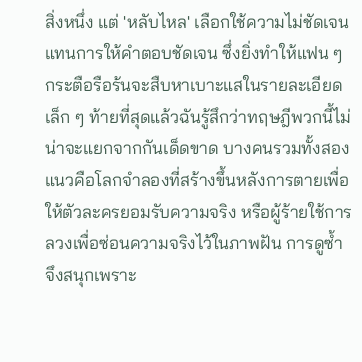สิ่งหนึ่ง แต่ 'หลับไหล' เลือกใช้ความไม่ชัดเจนแทนการให้คำตอบชัดเจน ซึ่งยิ่งทำให้แฟน ๆ กระตือรือร้นจะสืบหาเบาะแสในรายละเอียดเล็ก ๆ ท้ายที่สุดแล้วฉันรู้สึกว่าทฤษฎีพวกนี้ไม่น่าจะแยกจากกันเด็ดขาด บางคนรวมทั้งสองแนวคือโลกจำลองที่สร้างขึ้นหลังการตายเพื่อให้ตัวละครยอมรับความจริง หรือผู้ร้ายใช้การลวงเพื่อซ่อนความจริงไว้ในภาพฝัน การดูซ้ำจึงสนุกเพราะ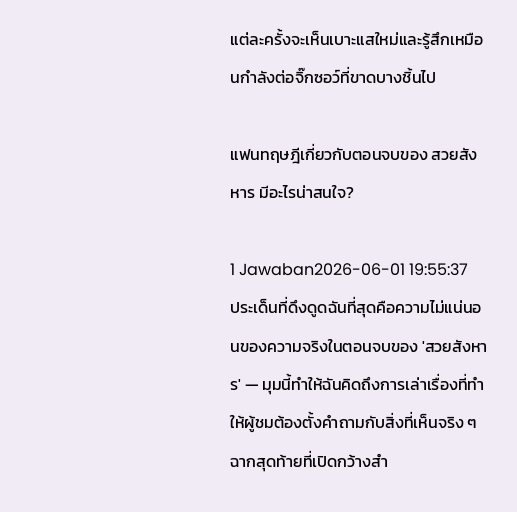แต่ละครั้งจะเห็นเบาะแสใหม่และรู้สึกเหมือนกำลังต่อจิ๊กซอว์ที่ขาดบางชิ้นไป

แฟนทฤษฎีเกี่ยวกับตอนจบของ สวยสังหาร มีอะไรน่าสนใจ?

1 Jawaban2026-06-01 19:55:37
ประเด็นที่ดึงดูดฉันที่สุดคือความไม่แน่นอนของความจริงในตอนจบของ 'สวยสังหาร' — มุมนี้ทำให้ฉันคิดถึงการเล่าเรื่องที่ทำให้ผู้ชมต้องตั้งคำถามกับสิ่งที่เห็นจริง ๆ ฉากสุดท้ายที่เปิดกว้างสำ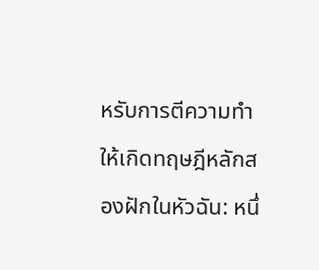หรับการตีความทำให้เกิดทฤษฎีหลักสองฝักในหัวฉัน: หนึ่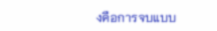งคือการจบแบบ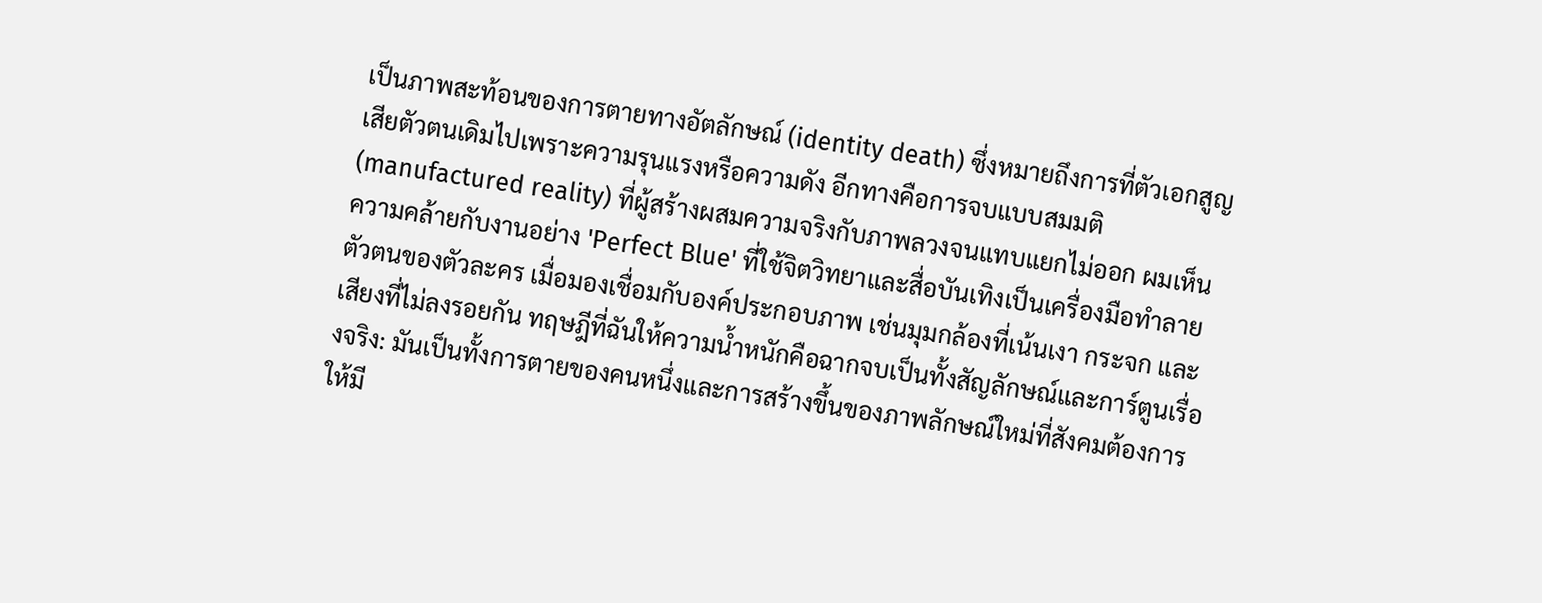เป็นภาพสะท้อนของการตายทางอัตลักษณ์ (identity death) ซึ่งหมายถึงการที่ตัวเอกสูญเสียตัวตนเดิมไปเพราะความรุนแรงหรือความดัง อีกทางคือการจบแบบสมมติ (manufactured reality) ที่ผู้สร้างผสมความจริงกับภาพลวงจนแทบแยกไม่ออก ผมเห็นความคล้ายกับงานอย่าง 'Perfect Blue' ที่ใช้จิตวิทยาและสื่อบันเทิงเป็นเครื่องมือทำลายตัวตนของตัวละคร เมื่อมองเชื่อมกับองค์ประกอบภาพ เช่นมุมกล้องที่เน้นเงา กระจก และเสียงที่ไม่ลงรอยกัน ทฤษฎีที่ฉันให้ความน้ำหนักคือฉากจบเป็นทั้งสัญลักษณ์และการ์ตูนเรื่องจริง: มันเป็นทั้งการตายของคนหนึ่งและการสร้างขึ้นของภาพลักษณ์ใหม่ที่สังคมต้องการให้มี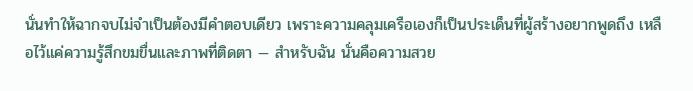นั่นทำให้ฉากจบไม่จำเป็นต้องมีคำตอบเดียว เพราะความคลุมเครือเองก็เป็นประเด็นที่ผู้สร้างอยากพูดถึง เหลือไว้แค่ความรู้สึกขมขื่นและภาพที่ติดตา — สำหรับฉัน นั่นคือความสวย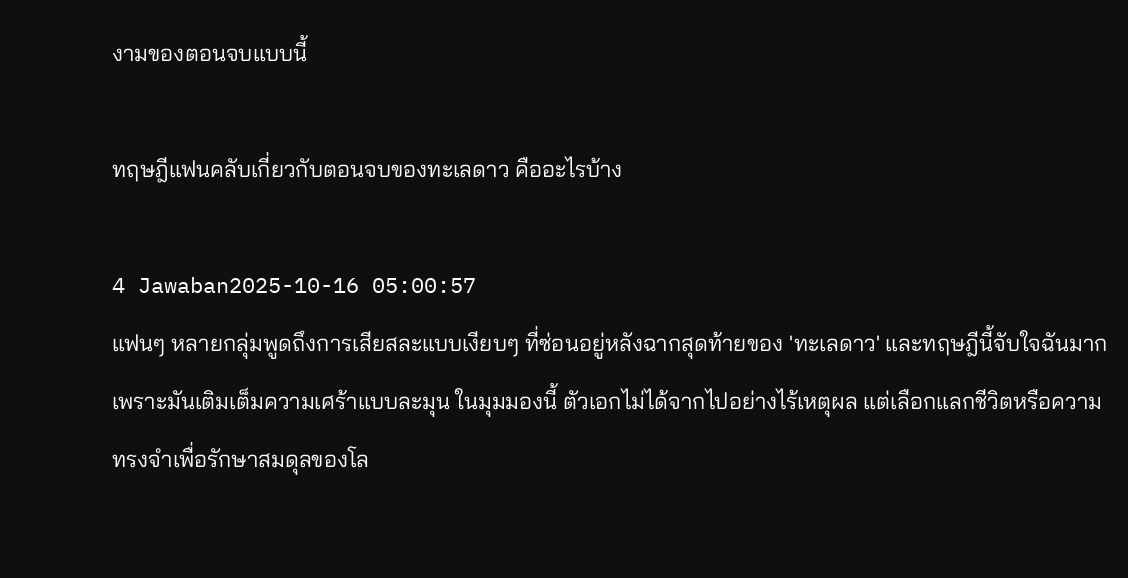งามของตอนจบแบบนี้

ทฤษฎีแฟนคลับเกี่ยวกับตอนจบของทะเลดาว คืออะไรบ้าง

4 Jawaban2025-10-16 05:00:57
แฟนๆ หลายกลุ่มพูดถึงการเสียสละแบบเงียบๆ ที่ซ่อนอยู่หลังฉากสุดท้ายของ 'ทะเลดาว' และทฤษฎีนี้จับใจฉันมากเพราะมันเติมเต็มความเศร้าแบบละมุน ในมุมมองนี้ ตัวเอกไม่ได้จากไปอย่างไร้เหตุผล แต่เลือกแลกชีวิตหรือความทรงจำเพื่อรักษาสมดุลของโล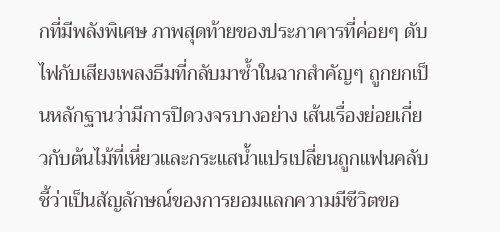กที่มีพลังพิเศษ ภาพสุดท้ายของประภาคารที่ค่อยๆ ดับไฟกับเสียงเพลงธีมที่กลับมาซ้ำในฉากสำคัญๆ ถูกยกเป็นหลักฐานว่ามีการปิดวงจรบางอย่าง เส้นเรื่องย่อยเกี่ยวกับต้นไม้ที่เหี่ยวและกระแสน้ำแปรเปลี่ยนถูกแฟนคลับชี้ว่าเป็นสัญลักษณ์ของการยอมแลกความมีชีวิตขอ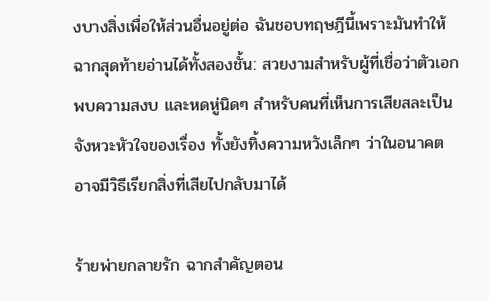งบางสิ่งเพื่อให้ส่วนอื่นอยู่ต่อ ฉันชอบทฤษฎีนี้เพราะมันทำให้ฉากสุดท้ายอ่านได้ทั้งสองชั้น: สวยงามสำหรับผู้ที่เชื่อว่าตัวเอกพบความสงบ และหดหู่นิดๆ สำหรับคนที่เห็นการเสียสละเป็นจังหวะหัวใจของเรื่อง ทั้งยังทิ้งความหวังเล็กๆ ว่าในอนาคตอาจมีวิธีเรียกสิ่งที่เสียไปกลับมาได้

ร้ายพ่ายกลายรัก ฉากสำคัญตอน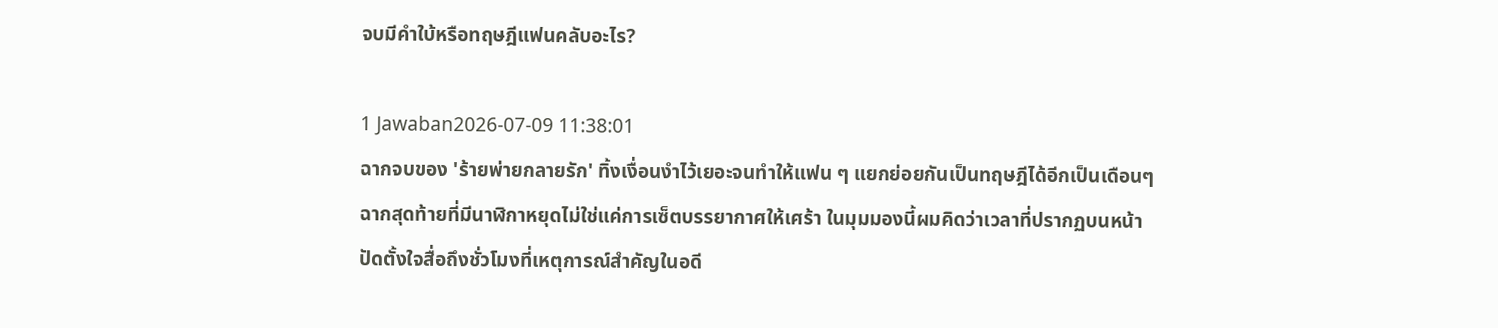จบมีคำใบ้หรือทฤษฎีแฟนคลับอะไร?

1 Jawaban2026-07-09 11:38:01
ฉากจบของ 'ร้ายพ่ายกลายรัก' ทิ้งเงื่อนงำไว้เยอะจนทำให้แฟน ๆ แยกย่อยกันเป็นทฤษฎีได้อีกเป็นเดือนๆ ฉากสุดท้ายที่มีนาฬิกาหยุดไม่ใช่แค่การเซ็ตบรรยากาศให้เศร้า ในมุมมองนี้ผมคิดว่าเวลาที่ปรากฏบนหน้าปัดตั้งใจสื่อถึงชั่วโมงที่เหตุการณ์สำคัญในอดี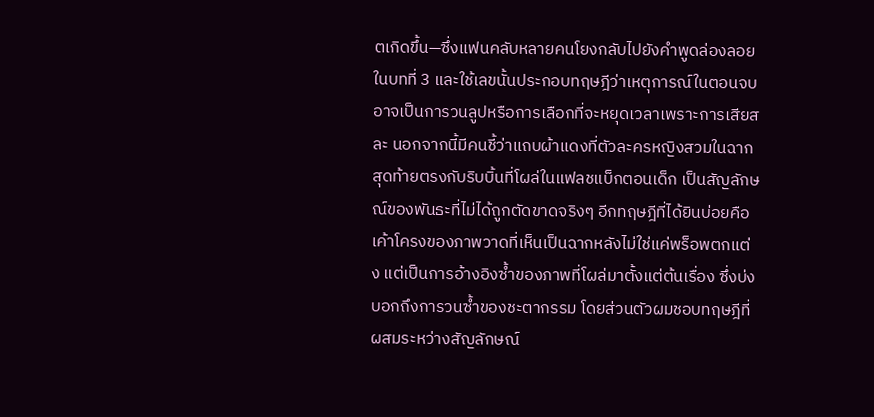ตเกิดขึ้น—ซึ่งแฟนคลับหลายคนโยงกลับไปยังคำพูดล่องลอยในบทที่ 3 และใช้เลขนั้นประกอบทฤษฎีว่าเหตุการณ์ในตอนจบอาจเป็นการวนลูปหรือการเลือกที่จะหยุดเวลาเพราะการเสียสละ นอกจากนี้มีคนชี้ว่าแถบผ้าแดงที่ตัวละครหญิงสวมในฉากสุดท้ายตรงกับริบบิ้นที่โผล่ในแฟลชแบ็กตอนเด็ก เป็นสัญลักษณ์ของพันธะที่ไม่ได้ถูกตัดขาดจริงๆ อีกทฤษฎีที่ได้ยินบ่อยคือเค้าโครงของภาพวาดที่เห็นเป็นฉากหลังไม่ใช่แค่พร็อพตกแต่ง แต่เป็นการอ้างอิงซ้ำของภาพที่โผล่มาตั้งแต่ต้นเรื่อง ซึ่งบ่งบอกถึงการวนซ้ำของชะตากรรม โดยส่วนตัวผมชอบทฤษฎีที่ผสมระหว่างสัญลักษณ์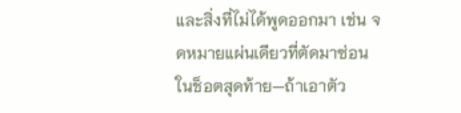และสิ่งที่ไม่ได้พูดออกมา เช่น จดหมายแผ่นเดียวที่ตัดมาซ่อนในช็อตสุดท้าย—ถ้าเอาตัว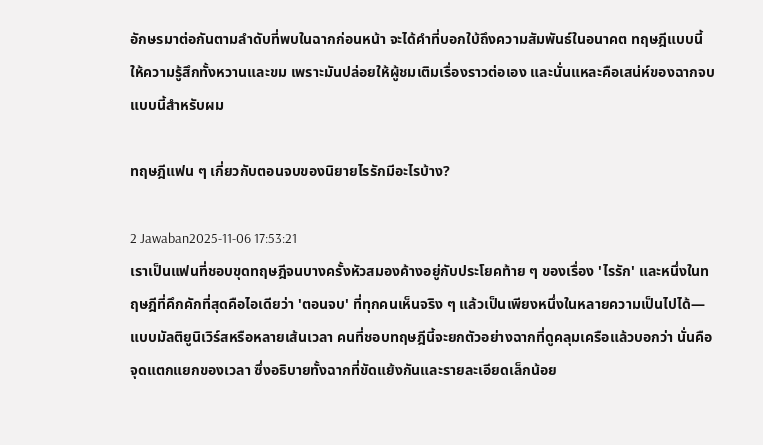อักษรมาต่อกันตามลำดับที่พบในฉากก่อนหน้า จะได้คำที่บอกใบ้ถึงความสัมพันธ์ในอนาคต ทฤษฎีแบบนี้ให้ความรู้สึกทั้งหวานและขม เพราะมันปล่อยให้ผู้ชมเติมเรื่องราวต่อเอง และนั่นแหละคือเสน่ห์ของฉากจบแบบนี้สำหรับผม

ทฤษฎีแฟน ๆ เกี่ยวกับตอนจบของนิยายไรรักมีอะไรบ้าง?

2 Jawaban2025-11-06 17:53:21
เราเป็นแฟนที่ชอบขุดทฤษฎีจนบางครั้งหัวสมองค้างอยู่กับประโยคท้าย ๆ ของเรื่อง 'ไรรัก' และหนึ่งในทฤษฎีที่คึกคักที่สุดคือไอเดียว่า 'ตอนจบ' ที่ทุกคนเห็นจริง ๆ แล้วเป็นเพียงหนึ่งในหลายความเป็นไปได้—แบบมัลติยูนิเวิร์สหรือหลายเส้นเวลา คนที่ชอบทฤษฎีนี้จะยกตัวอย่างฉากที่ดูคลุมเครือแล้วบอกว่า นั่นคือจุดแตกแยกของเวลา ซึ่งอธิบายทั้งฉากที่ขัดแย้งกันและรายละเอียดเล็กน้อย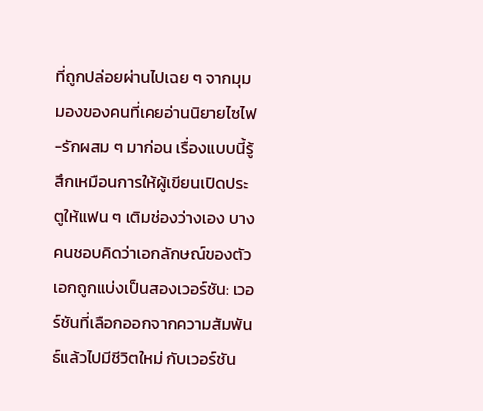ที่ถูกปล่อยผ่านไปเฉย ๆ จากมุมมองของคนที่เคยอ่านนิยายไซไฟ-รักผสม ๆ มาก่อน เรื่องแบบนี้รู้สึกเหมือนการให้ผู้เขียนเปิดประตูให้แฟน ๆ เติมช่องว่างเอง บางคนชอบคิดว่าเอกลักษณ์ของตัวเอกถูกแบ่งเป็นสองเวอร์ชัน: เวอร์ชันที่เลือกออกจากความสัมพันธ์แล้วไปมีชีวิตใหม่ กับเวอร์ชัน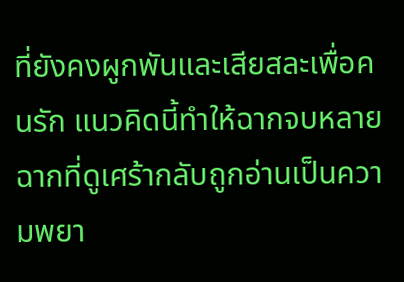ที่ยังคงผูกพันและเสียสละเพื่อคนรัก แนวคิดนี้ทำให้ฉากจบหลายฉากที่ดูเศร้ากลับถูกอ่านเป็นความพยา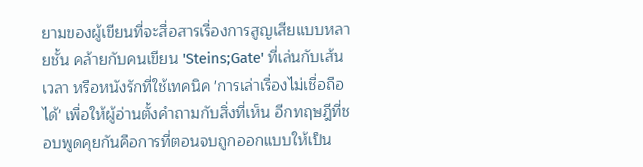ยามของผู้เขียนที่จะสื่อสารเรื่องการสูญเสียแบบหลายชั้น คล้ายกับคนเขียน 'Steins;Gate' ที่เล่นกับเส้นเวลา หรือหนังรักที่ใช้เทคนิค 'การเล่าเรื่องไม่เชื่อถือได้' เพื่อให้ผู้อ่านตั้งคำถามกับสิ่งที่เห็น อีกทฤษฎีที่ชอบพูดคุยกันคือการที่ตอนจบถูกออกแบบให้เป็น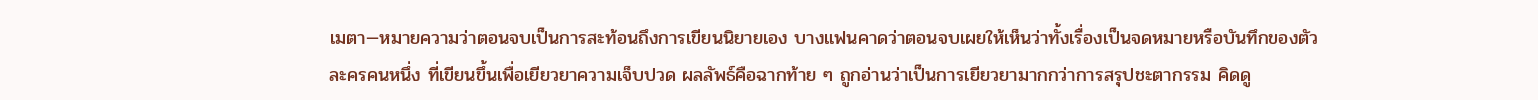เมตา—หมายความว่าตอนจบเป็นการสะท้อนถึงการเขียนนิยายเอง บางแฟนคาดว่าตอนจบเผยให้เห็นว่าทั้งเรื่องเป็นจดหมายหรือบันทึกของตัวละครคนหนึ่ง ที่เขียนขึ้นเพื่อเยียวยาความเจ็บปวด ผลลัพธ์คือฉากท้าย ๆ ถูกอ่านว่าเป็นการเยียวยามากกว่าการสรุปชะตากรรม คิดดู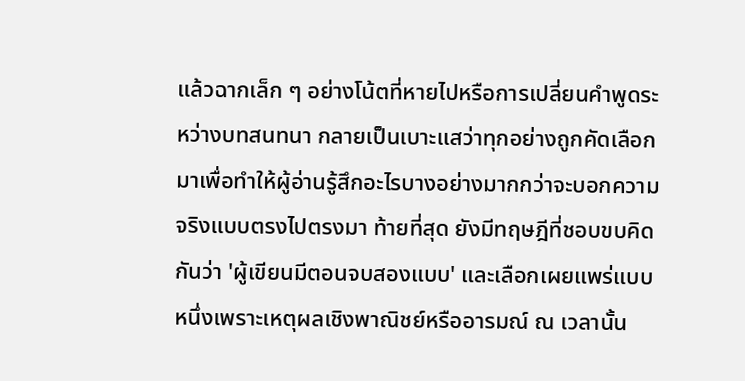แล้วฉากเล็ก ๆ อย่างโน้ตที่หายไปหรือการเปลี่ยนคำพูดระหว่างบทสนทนา กลายเป็นเบาะแสว่าทุกอย่างถูกคัดเลือกมาเพื่อทำให้ผู้อ่านรู้สึกอะไรบางอย่างมากกว่าจะบอกความจริงแบบตรงไปตรงมา ท้ายที่สุด ยังมีทฤษฎีที่ชอบขบคิดกันว่า 'ผู้เขียนมีตอนจบสองแบบ' และเลือกเผยแพร่แบบหนึ่งเพราะเหตุผลเชิงพาณิชย์หรืออารมณ์ ณ เวลานั้น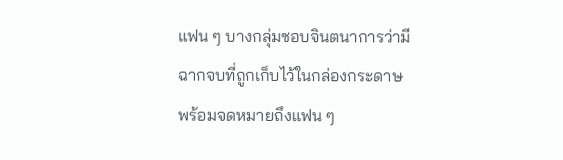แฟน ๆ บางกลุ่มชอบจินตนาการว่ามีฉากจบที่ถูกเก็บไว้ในกล่องกระดาษพร้อมจดหมายถึงแฟน ๆ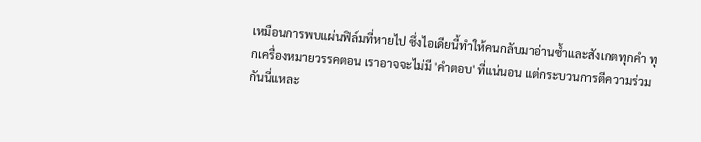เหมือนการพบแผ่นฟิล์มที่หายไป ซึ่งไอเดียนี้ทำให้คนกลับมาอ่านซ้ำและสังเกตทุกคำ ทุกเครื่องหมายวรรคตอน เราอาจจะไม่มี 'คำตอบ' ที่แน่นอน แต่กระบวนการตีความร่วมกันนี่แหละ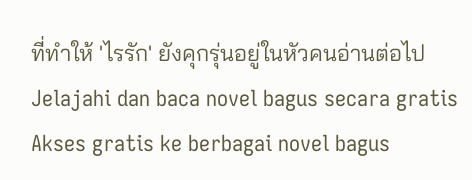ที่ทำให้ 'ไรรัก' ยังคุกรุ่นอยู่ในหัวคนอ่านต่อไป
Jelajahi dan baca novel bagus secara gratis
Akses gratis ke berbagai novel bagus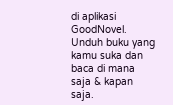di aplikasi GoodNovel. Unduh buku yang kamu suka dan baca di mana saja & kapan saja.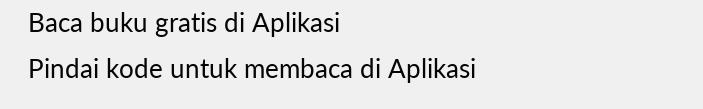Baca buku gratis di Aplikasi
Pindai kode untuk membaca di Aplikasi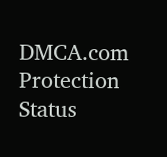DMCA.com Protection Status